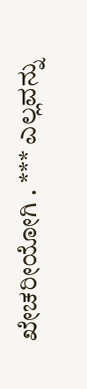ಖೇಚರೀಯೋಗಿ . *** ಎಲ್ಲವನ್ನು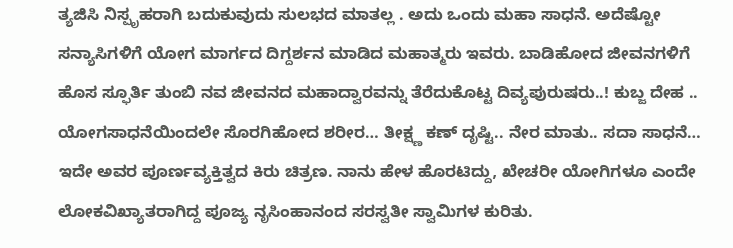ತ್ಯಜಿಸಿ ನಿಸ್ಪೃಹರಾಗಿ ಬದುಕುವುದು ಸುಲಭದ ಮಾತಲ್ಲ . ಅದು ಒಂದು ಮಹಾ ಸಾಧನೆ. ಅದೆಷ್ಟೋ ಸನ್ಯಾಸಿಗಳಿಗೆ ಯೋಗ ಮಾರ್ಗದ ದಿಗ್ದರ್ಶನ ಮಾಡಿದ ಮಹಾತ್ಮರು ಇವರು. ಬಾಡಿಹೋದ ಜೀವನಗಳಿಗೆ ಹೊಸ ಸ್ಫೂರ್ತಿ ತುಂಬಿ ನವ ಜೀವನದ ಮಹಾದ್ವಾರವನ್ನು ತೆರೆದುಕೊಟ್ಟ ದಿವ್ಯಪುರುಷರು..! ಕುಬ್ಜ ದೇಹ .. ಯೋಗಸಾಧನೆಯಿಂದಲೇ ಸೊರಗಿಹೋದ ಶರೀರ… ತೀಕ್ಷ್ಣ ಕಣ್ ದೃಷ್ಟಿ.. ನೇರ ಮಾತು.. ಸದಾ ಸಾಧನೆ… ಇದೇ ಅವರ ಪೂರ್ಣವ್ಯಕ್ತಿತ್ವದ ಕಿರು ಚಿತ್ರಣ. ನಾನು ಹೇಳ ಹೊರಟಿದ್ದು, ಖೇಚರೀ ಯೋಗಿಗಳೂ ಎಂದೇ ಲೋಕವಿಖ್ಯಾತರಾಗಿದ್ದ ಪೂಜ್ಯ ನೃಸಿಂಹಾನಂದ ಸರಸ್ವತೀ ಸ್ವಾಮಿಗಳ ಕುರಿತು.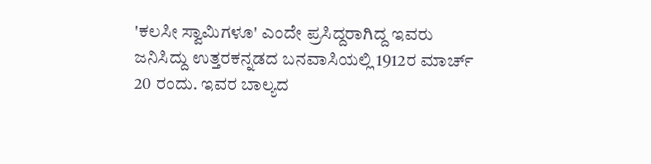'ಕಲಸೀ ಸ್ವಾಮಿಗಳೂ' ಎಂದೇ ಪ್ರಸಿದ್ದರಾಗಿದ್ದ ಇವರು ಜನಿಸಿದ್ದು ಉತ್ತರಕನ್ನಡದ ಬನವಾಸಿಯಲ್ಲಿ 1912ರ ಮಾರ್ಚ್ 20 ರಂದು. ಇವರ ಬಾಲ್ಯದ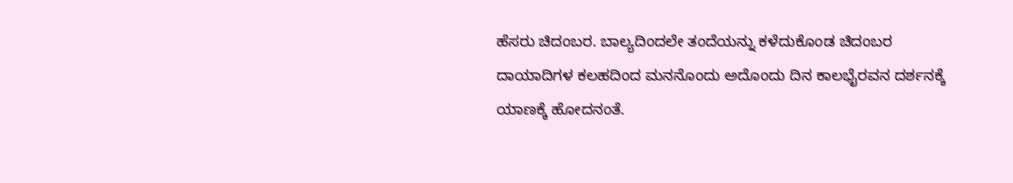ಹೆಸರು ಚಿದಂಬರ. ಬಾಲ್ಯದಿಂದಲೇ ತಂದೆಯನ್ನು ಕಳೆದುಕೊಂಡ ಚಿದಂಬರ ದಾಯಾದಿಗಳ ಕಲಹದಿಂದ ಮನನೊಂದು ಅದೊಂದು ದಿನ ಕಾಲಭೈರವನ ದರ್ಶನಕ್ಕೆ ಯಾಣಕ್ಕೆ ಹೋದನಂತೆ.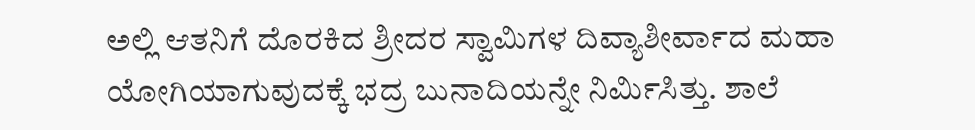ಅಲ್ಲಿ ಆತನಿಗೆ ದೊರಕಿದ ಶ್ರೀದರ ಸ್ವಾಮಿಗಳ ದಿವ್ಯಾಶೀರ್ವಾದ ಮಹಾ ಯೋಗಿಯಾಗುವುದಕ್ಕೆ ಭದ್ರ ಬುನಾದಿಯನ್ನೇ ನಿರ್ಮಿಸಿತ್ತು. ಶಾಲೆ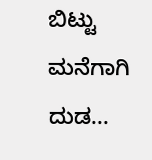ಬಿಟ್ಟು ಮನೆಗಾಗಿ ದುಡ...